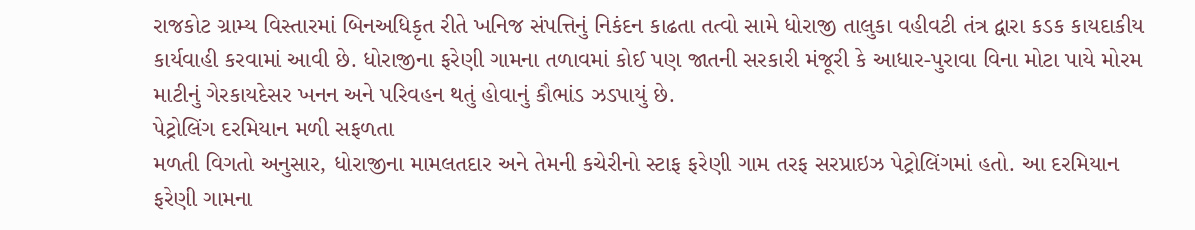રાજકોટ ગ્રામ્ય વિસ્તારમાં બિનઅધિકૃત રીતે ખનિજ સંપત્તિનું નિકંદન કાઢતા તત્વો સામે ધોરાજી તાલુકા વહીવટી તંત્ર દ્વારા કડક કાયદાકીય કાર્યવાહી કરવામાં આવી છે. ધોરાજીના ફરેણી ગામના તળાવમાં કોઈ પણ જાતની સરકારી મંજૂરી કે આધાર-પુરાવા વિના મોટા પાયે મોરમ માટીનું ગેરકાયદેસર ખનન અને પરિવહન થતું હોવાનું કૌભાંડ ઝડપાયું છે.
પેટ્રોલિંગ દરમિયાન મળી સફળતા
મળતી વિગતો અનુસાર, ધોરાજીના મામલતદાર અને તેમની કચેરીનો સ્ટાફ ફરેણી ગામ તરફ સરપ્રાઇઝ પેટ્રોલિંગમાં હતો. આ દરમિયાન ફરેણી ગામના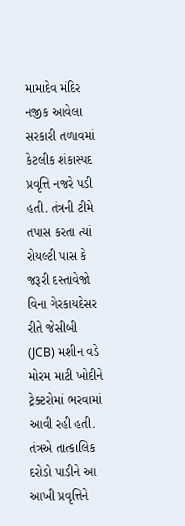મામાદેવ મંદિર નજીક આવેલા સરકારી તળાવમાં કેટલીક શંકાસ્પદ પ્રવૃત્તિ નજરે પડી હતી. તંત્રની ટીમે તપાસ કરતા ત્યાં રોયલ્ટી પાસ કે જરૂરી દસ્તાવેજો વિના ગેરકાયદેસર રીતે જેસીબી (JCB) મશીન વડે મોરમ માટી ખોદીને ટ્રેક્ટરોમાં ભરવામાં આવી રહી હતી. તંત્રએ તાત્કાલિક દરોડો પાડીને આ આખી પ્રવૃત્તિને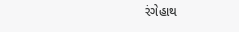રંગેહાથ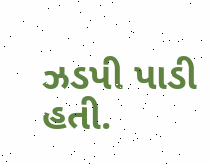ઝડપી પાડી હતી.